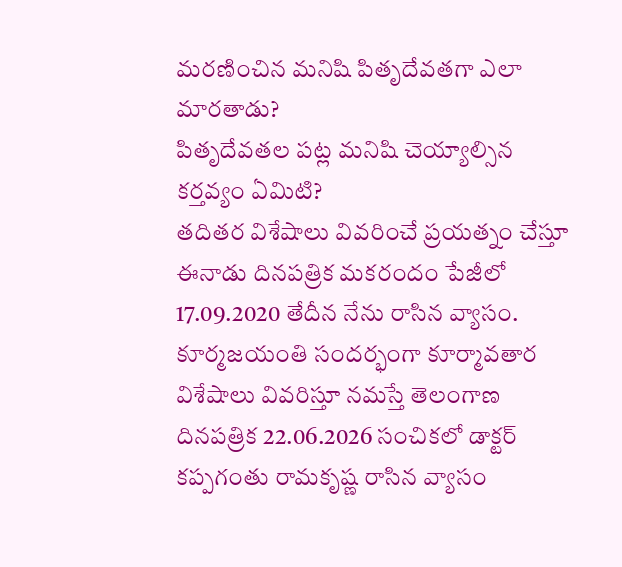మరణించిన మనిషి పితృదేవతగా ఎలా మారతాడు?
పితృదేవతల పట్ల మనిషి చెయ్యాల్సిన కర్తవ్యం ఏమిటి?
తదితర విశేషాలు వివరించే ప్రయత్నం చేస్తూ
ఈనాడు దినపత్రిక మకరందం పేజీలో 17.09.2020 తేదీన నేను రాసిన వ్యాసం.
కూర్మజయంతి సందర్భంగా కూర్మావతార విశేషాలు వివరిస్తూ నమస్తే తెలంగాణ దినపత్రిక 22.06.2026 సంచికలో డాక్టర్ కప్పగంతు రామకృష్ణ రాసిన వ్యాసం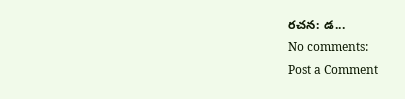రచన: డ...
No comments:
Post a Comment